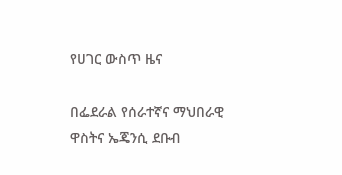የሀገር ውስጥ ዜና

በፌደራል የሰራተኛና ማህበራዊ ዋስትና ኤጄንሲ ደቡብ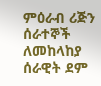ምዕራብ ሪጅን ሰራተኞች ለመከላከያ ሰራዊት ደም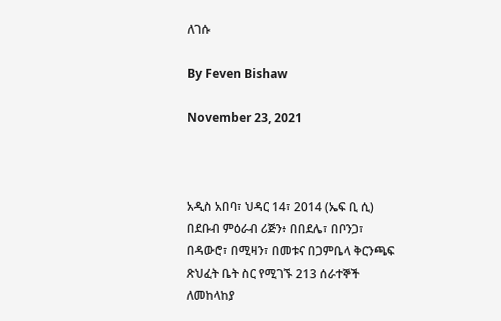ለገሱ

By Feven Bishaw

November 23, 2021



አዲስ አበባ፣ ህዳር 14፣ 2014 (ኤፍ ቢ ሲ) በደቡብ ምዕራብ ሪጅን፥ በበደሌ፣ በቦንጋ፣ በዳውሮ፣ በሚዛን፣ በመቱና በጋምቤላ ቅርንጫፍ ጽህፈት ቤት ስር የሚገኙ 213 ሰራተኞች ለመከላከያ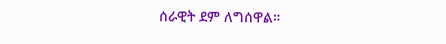ሰራዊት ደም ለግሰዋል።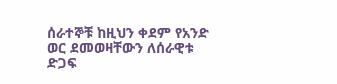ሰራተኞቹ ከዚህን ቀደም የአንድ ወር ደመወዛቸውን ለሰራዊቱ ድጋፍ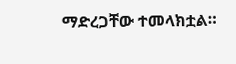ማድረጋቸው ተመላክቷል።